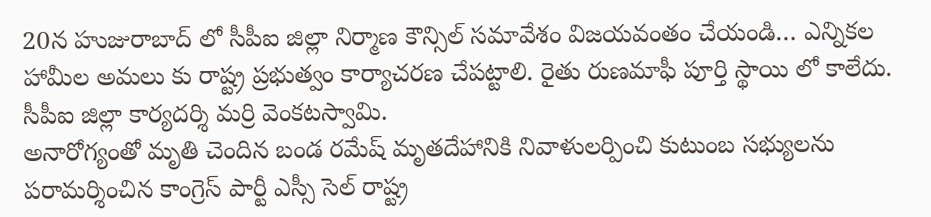20న హుజురాబాద్ లో సీపీఐ జిల్లా నిర్మాణ కౌన్సిల్ సమావేశం విజయవంతం చేయండి… ఎన్నికల హామీల అమలు కు రాష్ట్ర ప్రభుత్వం కార్యాచరణ చేపట్టాలి. రైతు రుణమాఫీ పూర్తి స్థాయి లో కాలేదు. సీపీఐ జిల్లా కార్యదర్శి మర్రి వెంకటస్వామి.
అనారోగ్యంతో మృతి చెందిన బండ రమేష్ మృతదేహానికి నివాళులర్పించి కుటుంబ సభ్యులను పరామర్శించిన కాంగ్రెస్ పార్టీ ఎస్సీ సెల్ రాష్ట్ర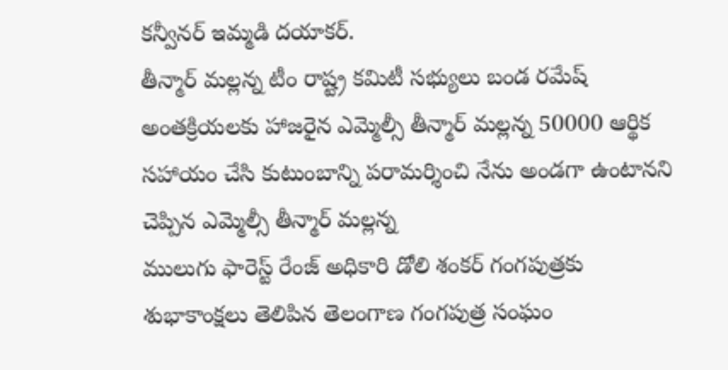కన్వీనర్ ఇమ్మడి దయాకర్.
తీన్మార్ మల్లన్న టీం రాష్ట్ర కమిటీ సభ్యులు బండ రమేష్ అంతక్రియలకు హాజరైన ఎమ్మెల్సీ తీన్మార్ మల్లన్న 50000 ఆర్థిక సహాయం చేసి కుటుంబాన్ని పరామర్శించి నేను అండగా ఉంటానని చెప్పిన ఎమ్మెల్సీ తీన్మార్ మల్లన్న
ములుగు ఫారెస్ట్ రేంజ్ అధికారి డోలి శంకర్ గంగపుత్రకు శుభాకాంక్షలు తెలిపిన తెలంగాణ గంగపుత్ర సంఘం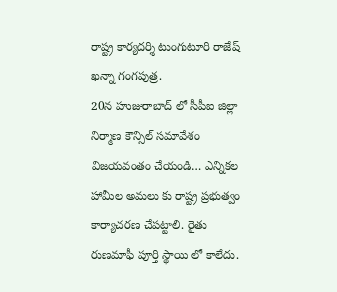రాష్ట్ర కార్యదర్శి టుంగుటూరి రాజేష్ ఖన్నా గంగపుత్ర.
20న హుజురాబాద్ లో సీపీఐ జిల్లా నిర్మాణ కౌన్సిల్ సమావేశం విజయవంతం చేయండి… ఎన్నికల హామీల అమలు కు రాష్ట్ర ప్రభుత్వం కార్యాచరణ చేపట్టాలి. రైతు రుణమాఫీ పూర్తి స్థాయి లో కాలేదు.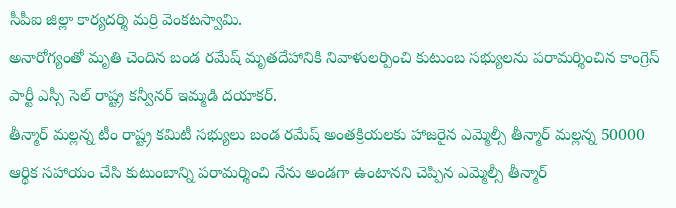సీపీఐ జిల్లా కార్యదర్శి మర్రి వెంకటస్వామి.
అనారోగ్యంతో మృతి చెందిన బండ రమేష్ మృతదేహానికి నివాళులర్పించి కుటుంబ సభ్యులను పరామర్శించిన కాంగ్రెస్ పార్టీ ఎస్సీ సెల్ రాష్ట్ర కన్వీనర్ ఇమ్మడి దయాకర్.
తీన్మార్ మల్లన్న టీం రాష్ట్ర కమిటీ సభ్యులు బండ రమేష్ అంతక్రియలకు హాజరైన ఎమ్మెల్సీ తీన్మార్ మల్లన్న 50000 ఆర్థిక సహాయం చేసి కుటుంబాన్ని పరామర్శించి నేను అండగా ఉంటానని చెప్పిన ఎమ్మెల్సీ తీన్మార్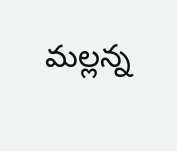మల్లన్న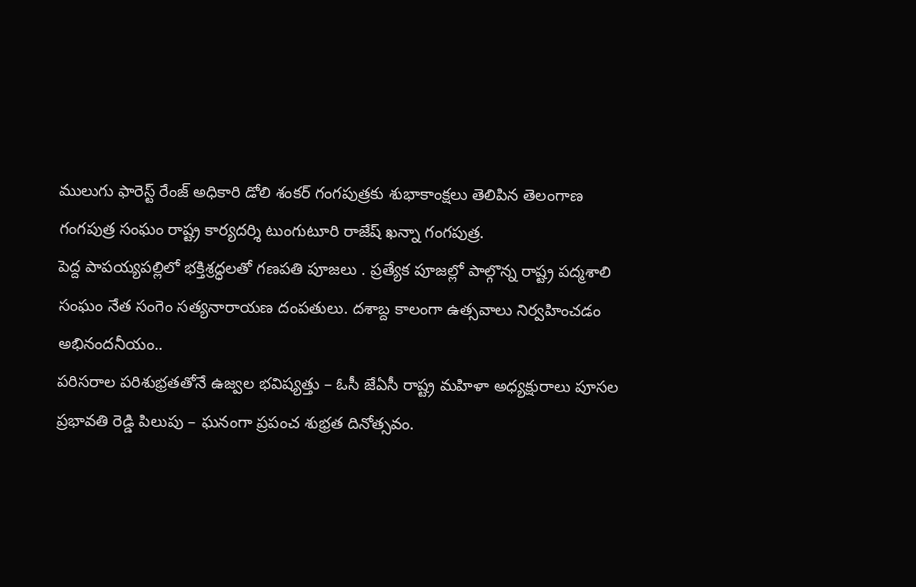ములుగు ఫారెస్ట్ రేంజ్ అధికారి డోలి శంకర్ గంగపుత్రకు శుభాకాంక్షలు తెలిపిన తెలంగాణ గంగపుత్ర సంఘం రాష్ట్ర కార్యదర్శి టుంగుటూరి రాజేష్ ఖన్నా గంగపుత్ర.
పెద్ద పాపయ్యపల్లిలో భక్తిశ్రద్ధలతో గణపతి పూజలు . ప్రత్యేక పూజల్లో పాల్గొన్న రాష్ట్ర పద్మశాలి సంఘం నేత సంగెం సత్యనారాయణ దంపతులు. దశాబ్ద కాలంగా ఉత్సవాలు నిర్వహించడం అభినందనీయం..
పరిసరాల పరిశుభ్రతతోనే ఉజ్వల భవిష్యత్తు – ఓసీ జేఏసీ రాష్ట్ర మహిళా అధ్యక్షురాలు పూసల ప్రభావతి రెడ్డి పిలుపు – ఘనంగా ప్రపంచ శుభ్రత దినోత్సవం.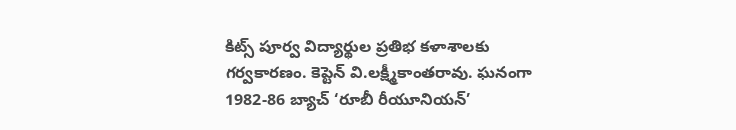కిట్స్ పూర్వ విద్యార్థుల ప్రతిభ కళాశాలకు గర్వకారణం. కెప్టెన్ వి.లక్ష్మీకాంతరావు. ఘనంగా 1982-86 బ్యాచ్ ‘రూబీ రీయూనియన్’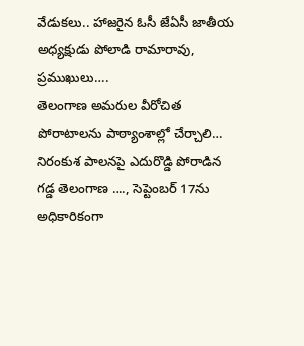వేడుకలు.. హాజరైన ఓసీ జేఏసీ జాతీయ అధ్యక్షుడు పోలాడి రామారావు, ప్రముఖులు….
తెలంగాణ అమరుల వీరోచిత పోరాటాలను పాఠ్యాంశాల్లో చేర్చాలి… నిరంకుశ పాలనపై ఎదురొడ్డి పోరాడిన గడ్డ తెలంగాణ …., సెప్టెంబర్ 17ను అధికారికంగా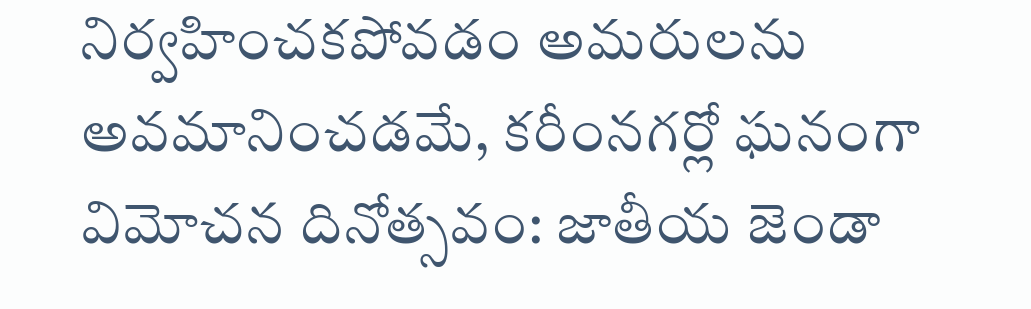నిర్వహించకపోవడం అమరులను అవమానించడమే, కరీంనగర్లో ఘనంగా విమోచన దినోత్సవం: జాతీయ జెండా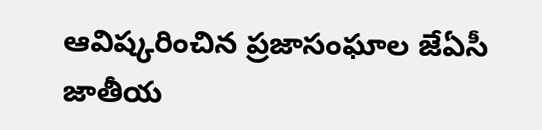ఆవిష్కరించిన ప్రజాసంఘాల జేఏసీ జాతీయ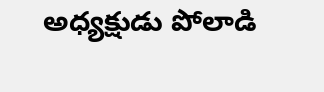అధ్యక్షుడు పోలాడి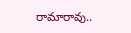రామారావు..